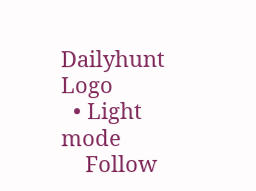Dailyhunt Logo
  • Light mode
    Follow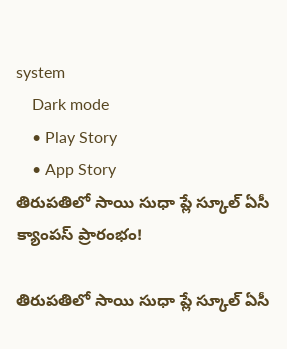system
    Dark mode
    • Play Story
    • App Story
తిరుపతిలో సాయి సుధా ప్లే స్కూల్ ఏసీ క్యాంపస్ ప్రారంభం!

తిరుపతిలో సాయి సుధా ప్లే స్కూల్ ఏసీ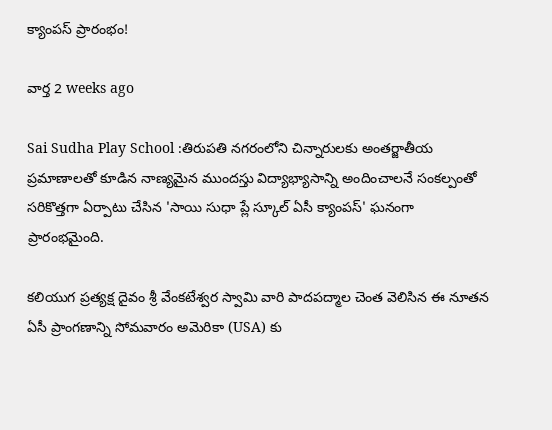క్యాంపస్ ప్రారంభం!

వార్త 2 weeks ago

Sai Sudha Play School :తిరుపతి నగరంలోని చిన్నారులకు అంతర్జాతీయ ప్రమాణాలతో కూడిన నాణ్యమైన ముందస్తు విద్యాభ్యాసాన్ని అందించాలనే సంకల్పంతో సరికొత్తగా ఏర్పాటు చేసిన 'సాయి సుధా ప్లే స్కూల్ ఏసీ క్యాంపస్' ఘనంగా ప్రారంభమైంది.

కలియుగ ప్రత్యక్ష దైవం శ్రీ వేంకటేశ్వర స్వామి వారి పాదపద్మాల చెంత వెలిసిన ఈ నూతన ఏసీ ప్రాంగణాన్ని సోమవారం అమెరికా (USA) కు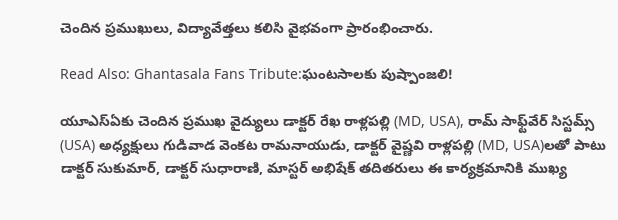చెందిన ప్రముఖులు, విద్యావేత్తలు కలిసి వైభవంగా ప్రారంభించారు.

Read Also: Ghantasala Fans Tribute:ఘంటసాలకు పుష్పాంజలి!

యూఎస్‌ఏకు చెందిన ప్రముఖ వైద్యులు డాక్టర్ రేఖ రాళ్లపల్లి (MD, USA), రామ్ సాఫ్ట్‌వేర్ సిస్టమ్స్ (USA) అధ్యక్షులు గుడివాడ వెంకట రామనాయుడు, డాక్టర్ వైష్ణవి రాళ్లపల్లి (MD, USA)లతో పాటు డాక్టర్ సుకుమార్, డాక్టర్ సుధారాణి, మాస్టర్ అభిషేక్ తదితరులు ఈ కార్యక్రమానికి ముఖ్య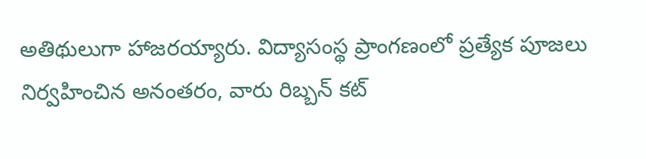అతిథులుగా హాజరయ్యారు. విద్యాసంస్థ ప్రాంగణంలో ప్రత్యేక పూజలు నిర్వహించిన అనంతరం, వారు రిబ్బన్ కట్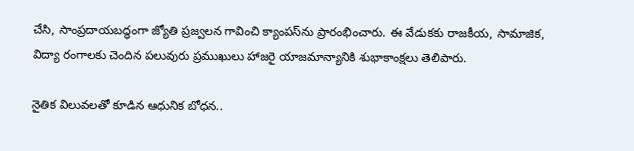చేసి, సాంప్రదాయబద్ధంగా జ్యోతి ప్రజ్వలన గావించి క్యాంపస్‌ను ప్రారంభించారు. ఈ వేడుకకు రాజకీయ, సామాజిక, విద్యా రంగాలకు చెందిన పలువురు ప్రముఖులు హాజరై యాజమాన్యానికి శుభాకాంక్షలు తెలిపారు.

నైతిక విలువలతో కూడిన ఆధునిక బోధన..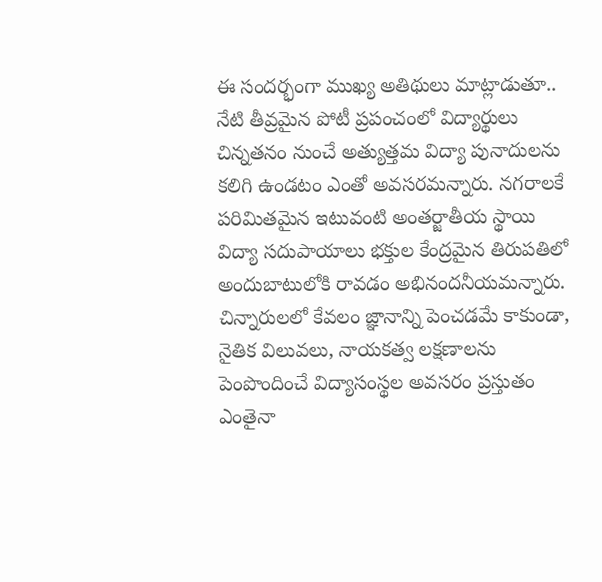ఈ సందర్భంగా ముఖ్య అతిథులు మాట్లాడుతూ.. నేటి తీవ్రమైన పోటీ ప్రపంచంలో విద్యార్థులు చిన్నతనం నుంచే అత్యుత్తమ విద్యా పునాదులను కలిగి ఉండటం ఎంతో అవసరమన్నారు. నగరాలకే పరిమితమైన ఇటువంటి అంతర్జాతీయ స్థాయి విద్యా సదుపాయాలు భక్తుల కేంద్రమైన తిరుపతిలో అందుబాటులోకి రావడం అభినందనీయమన్నారు. చిన్నారులలో కేవలం జ్ఞానాన్ని పెంచడమే కాకుండా, నైతిక విలువలు, నాయకత్వ లక్షణాలను పెంపొందించే విద్యాసంస్థల అవసరం ప్రస్తుతం ఎంతైనా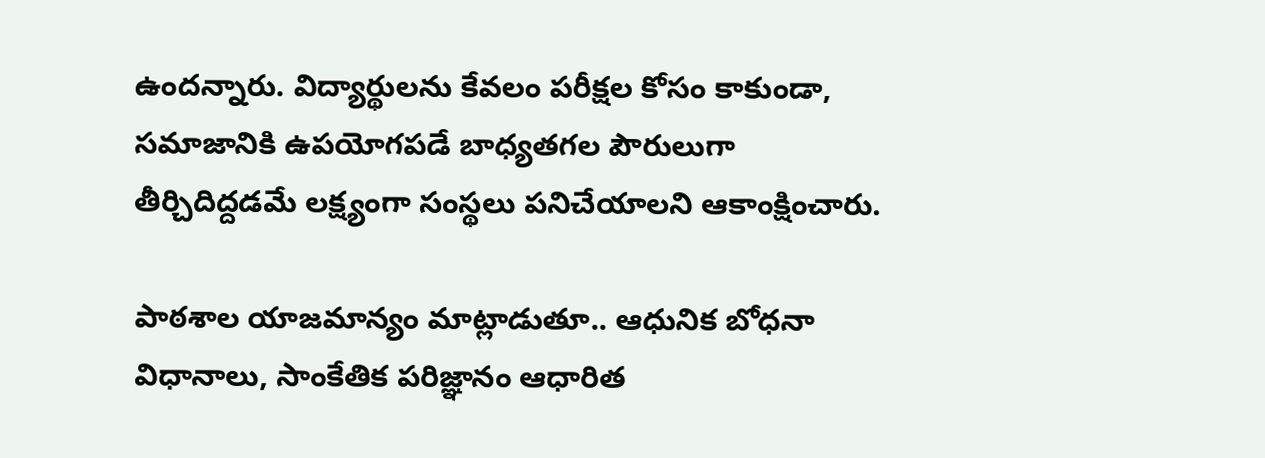ఉందన్నారు. విద్యార్థులను కేవలం పరీక్షల కోసం కాకుండా, సమాజానికి ఉపయోగపడే బాధ్యతగల పౌరులుగా తీర్చిదిద్దడమే లక్ష్యంగా సంస్థలు పనిచేయాలని ఆకాంక్షించారు.

పాఠశాల యాజమాన్యం మాట్లాడుతూ.. ఆధునిక బోధనా విధానాలు, సాంకేతిక పరిజ్ఞానం ఆధారిత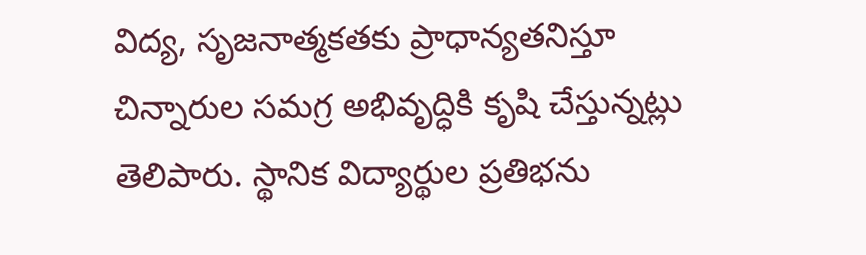విద్య, సృజనాత్మకతకు ప్రాధాన్యతనిస్తూ చిన్నారుల సమగ్ర అభివృద్ధికి కృషి చేస్తున్నట్లు తెలిపారు. స్థానిక విద్యార్థుల ప్రతిభను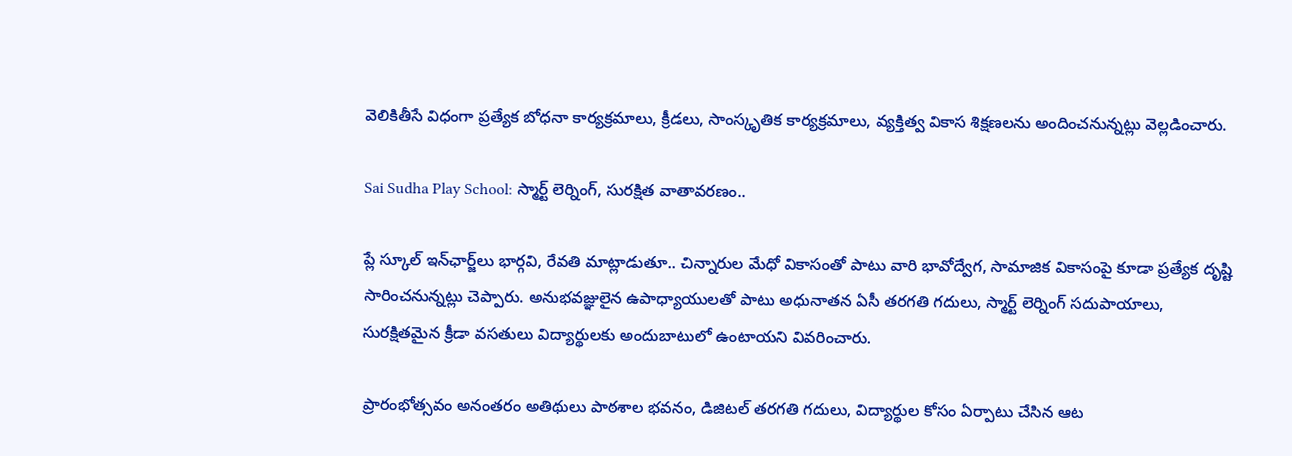వెలికితీసే విధంగా ప్రత్యేక బోధనా కార్యక్రమాలు, క్రీడలు, సాంస్కృతిక కార్యక్రమాలు, వ్యక్తిత్వ వికాస శిక్షణలను అందించనున్నట్లు వెల్లడించారు.

Sai Sudha Play School: స్మార్ట్ లెర్నింగ్, సురక్షిత వాతావరణం..

ప్లే స్కూల్ ఇన్‌ఛార్జ్‌లు భార్గవి, రేవతి మాట్లాడుతూ.. చిన్నారుల మేధో వికాసంతో పాటు వారి భావోద్వేగ, సామాజిక వికాసంపై కూడా ప్రత్యేక దృష్టి సారించనున్నట్లు చెప్పారు. అనుభవజ్ఞులైన ఉపాధ్యాయులతో పాటు అధునాతన ఏసీ తరగతి గదులు, స్మార్ట్ లెర్నింగ్ సదుపాయాలు, సురక్షితమైన క్రీడా వసతులు విద్యార్థులకు అందుబాటులో ఉంటాయని వివరించారు.

ప్రారంభోత్సవం అనంతరం అతిథులు పాఠశాల భవనం, డిజిటల్ తరగతి గదులు, విద్యార్థుల కోసం ఏర్పాటు చేసిన ఆట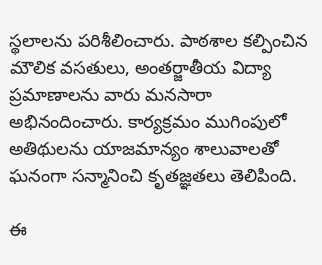స్థలాలను పరిశీలించారు. పాఠశాల కల్పించిన మౌలిక వసతులు, అంతర్జాతీయ విద్యా ప్రమాణాలను వారు మనసారా అభినందించారు. కార్యక్రమం ముగింపులో అతిథులను యాజమాన్యం శాలువాలతో ఘనంగా సన్మానించి కృతజ్ఞతలు తెలిపింది.

ఈ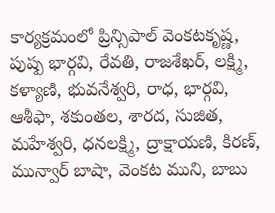కార్యక్రమంలో ప్రిన్సిపాల్ వెంకటకృష్ణ, పుష్ప భార్గవి, రేవతి, రాజశేఖర్, లక్ష్మి, కళ్యాణి, భువనేశ్వరి, రాధ, భార్గవి, ఆశీఫా, శకుంతల, శారద, సుజిత, మహేశ్వరి, ధనలక్ష్మి, ద్రాక్షాయణి, కిరణ్, మున్వార్ బాషా, వెంకట ముని, బాబు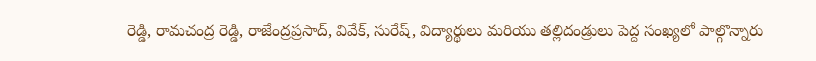రెడ్డి, రామచంద్ర రెడ్డి, రాజేంద్రప్రసాద్, వివేక్, సురేష్, విద్యార్థులు మరియు తల్లిదండ్రులు పెద్ద సంఖ్యలో పాల్గొన్నారు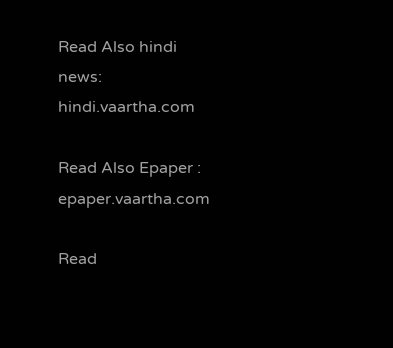Read Also hindi news: hindi.vaartha.com

Read Also Epaper : epaper.vaartha.com

Read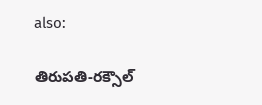also:

తిరుపతి-రక్సౌల్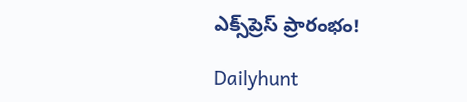ఎక్స్‌ప్రెస్ ప్రారంభం!

Dailyhunt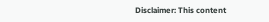Disclaimer: This content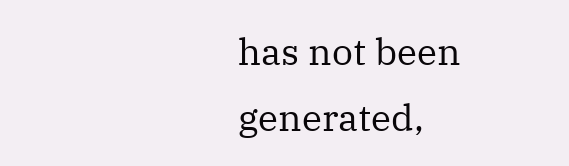has not been generated,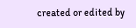created or edited by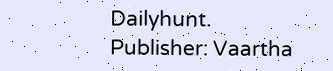Dailyhunt. Publisher: Vaartha